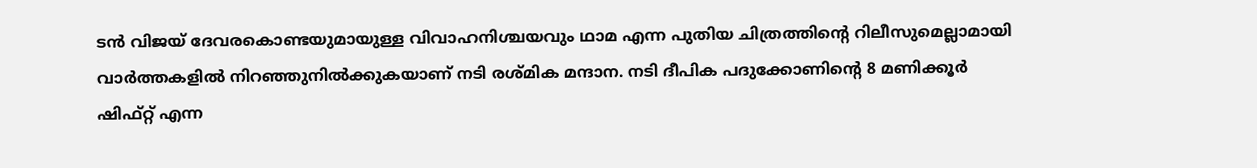ടൻ വിജയ് ദേവരകൊണ്ടയുമായുള്ള വിവാഹനിശ്ചയവും ഥാമ എന്ന പുതിയ ചിത്രത്തിന്റെ റിലീസുമെല്ലാമായി വാർത്തകളിൽ നിറഞ്ഞുനിൽക്കുകയാണ് നടി രശ്മിക മന്ദാന. നടി ദീപിക പദുക്കോണിന്റെ 8 മണിക്കൂർ ഷിഫ്റ്റ് എന്ന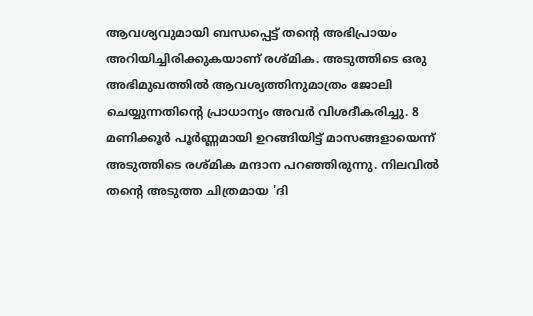ആവശ്യവുമായി ബന്ധപ്പെട്ട് തന്റെ അഭിപ്രായം അറിയിച്ചിരിക്കുകയാണ് രശ്മിക. അടുത്തിടെ ഒരു അഭിമുഖത്തിൽ ആവശ്യത്തിനുമാത്രം ജോലി ചെയ്യുന്നതിന്റെ പ്രാധാന്യം അവർ വിശദീകരിച്ചു. 8 മണിക്കൂർ പൂർണ്ണമായി ഉറങ്ങിയിട്ട് മാസങ്ങളായെന്ന് അടുത്തിടെ രശ്മിക മന്ദാന പറഞ്ഞിരുന്നു. നിലവിൽ തൻ്റെ അടുത്ത ചിത്രമായ 'ദി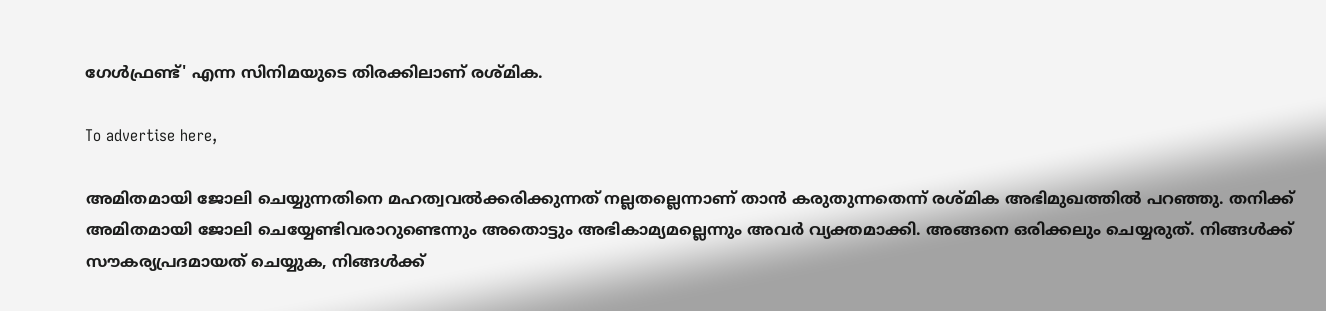ഗേൾഫ്രണ്ട്' എന്ന സിനിമയുടെ തിരക്കിലാണ് രശ്മിക.

To advertise here,

അമിതമായി ജോലി ചെയ്യുന്നതിനെ മഹത്വവൽക്കരിക്കുന്നത് നല്ലതല്ലെന്നാണ് താൻ കരുതുന്നതെന്ന് രശ്മിക അഭിമുഖത്തിൽ പറഞ്ഞു. തനിക്ക് അമിതമായി ജോലി ചെയ്യേണ്ടിവരാറുണ്ടെന്നും അതൊട്ടും അഭികാമ്യമല്ലെന്നും അവർ വ്യക്തമാക്കി. അങ്ങനെ ഒരിക്കലും ചെയ്യരുത്. നിങ്ങൾക്ക് സൗകര്യപ്രദമായത് ചെയ്യുക, നിങ്ങൾക്ക്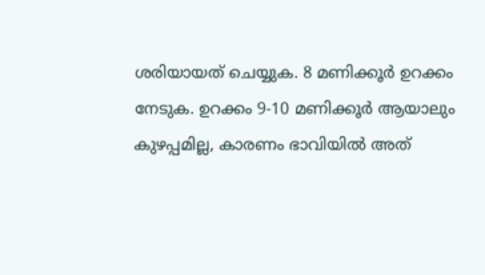ശരിയായത് ചെയ്യുക. 8 മണിക്കൂർ ഉറക്കം നേടുക. ഉറക്കം 9-10 മണിക്കൂർ ആയാലും കുഴപ്പമില്ല, കാരണം ഭാവിയിൽ അത്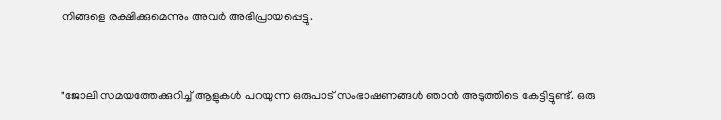നിങ്ങളെ രക്ഷിക്കുമെന്നും അവർ അഭിപ്രായപ്പെട്ടു.


"ജോലി സമയത്തേക്കുറിച്ച് ആളുകൾ പറയുന്ന ഒരുപാട് സംഭാഷണങ്ങൾ ഞാൻ അടുത്തിടെ കേട്ടിട്ടുണ്ട്. ഒരു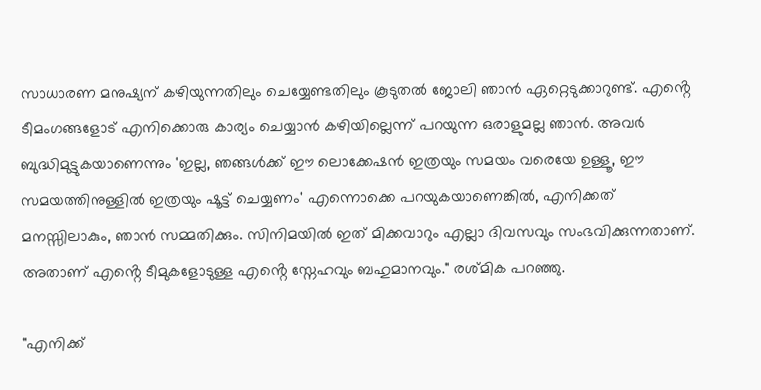സാധാരണ മനുഷ്യന് കഴിയുന്നതിലും ചെയ്യേണ്ടതിലും കൂടുതൽ ജോലി ഞാൻ ഏറ്റെടുക്കാറുണ്ട്. എൻ്റെ ടീമംഗങ്ങളോട് എനിക്കൊരു കാര്യം ചെയ്യാൻ കഴിയില്ലെന്ന് പറയുന്ന ഒരാളുമല്ല ഞാൻ. അവർ ബുദ്ധിമുട്ടുകയാണെന്നും 'ഇല്ല, ഞങ്ങൾക്ക് ഈ ലൊക്കേഷൻ ഇത്രയും സമയം വരെയേ ഉള്ളൂ, ഈ സമയത്തിനുള്ളിൽ ഇത്രയും ഷൂട്ട് ചെയ്യണം' എന്നൊക്കെ പറയുകയാണെങ്കിൽ, എനിക്കത് മനസ്സിലാകും, ഞാൻ സമ്മതിക്കും. സിനിമയിൽ ഇത് മിക്കവാറും എല്ലാ ദിവസവും സംഭവിക്കുന്നതാണ്. അതാണ് എൻ്റെ ടീമുകളോടുള്ള എൻ്റെ സ്നേഹവും ബഹുമാനവും." രശ്മിക പറഞ്ഞു.

"എനിക്ക്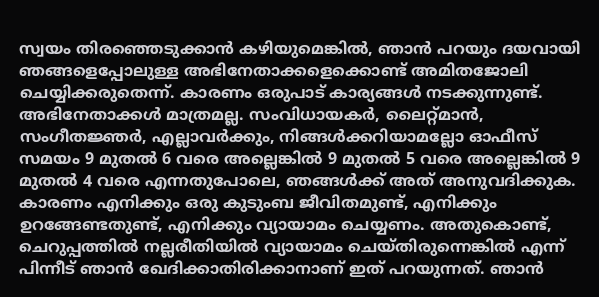സ്വയം തിരഞ്ഞെടുക്കാൻ കഴിയുമെങ്കിൽ, ഞാൻ പറയും ദയവായി ഞങ്ങളെപ്പോലുള്ള അഭിനേതാക്കളെക്കൊണ്ട് അമിതജോലി ചെയ്യിക്കരുതെന്ന്. കാരണം ഒരുപാട് കാര്യങ്ങൾ നടക്കുന്നുണ്ട്. അഭിനേതാക്കൾ മാത്രമല്ല. സംവിധായകർ, ലൈറ്റ്മാൻ, സംഗീതജ്ഞർ, എല്ലാവർക്കും, നിങ്ങൾക്കറിയാമല്ലോ ഓഫീസ് സമയം 9 മുതൽ 6 വരെ അല്ലെങ്കിൽ 9 മുതൽ 5 വരെ അല്ലെങ്കിൽ 9 മുതൽ 4 വരെ എന്നതുപോലെ, ഞങ്ങൾക്ക് അത് അനുവദിക്കുക. കാരണം എനിക്കും ഒരു കുടുംബ ജീവിതമുണ്ട്, എനിക്കും ഉറങ്ങേണ്ടതുണ്ട്, എനിക്കും വ്യായാമം ചെയ്യണം. അതുകൊണ്ട്, ചെറുപ്പത്തിൽ നല്ലരീതിയിൽ വ്യായാമം ചെയ്തിരുന്നെങ്കിൽ എന്ന് പിന്നീട് ഞാൻ ഖേദിക്കാതിരിക്കാനാണ് ഇത് പറയുന്നത്. ഞാൻ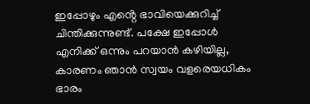ഇപ്പോഴും എൻ്റെ ഭാവിയെക്കുറിച്ച് ചിന്തിക്കുന്നുണ്ട്. പക്ഷേ ഇപ്പോൾ എനിക്ക് ഒന്നും പറയാൻ കഴിയില്ല, കാരണം ഞാൻ സ്വയം വളരെയധികം ഭാരം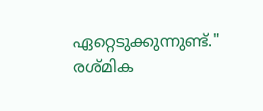ഏറ്റെടുക്കുന്നുണ്ട്." രശ്മിക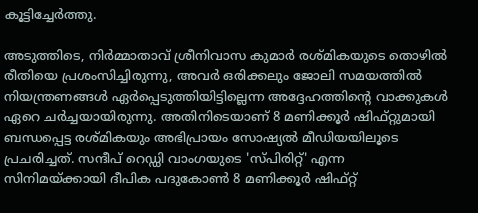കൂട്ടിച്ചേർത്തു.

അടുത്തിടെ, നിർമ്മാതാവ് ശ്രീനിവാസ കുമാർ രശ്മികയുടെ തൊഴിൽ രീതിയെ പ്രശംസിച്ചിരുന്നു, അവർ ഒരിക്കലും ജോലി സമയത്തിൽ നിയന്ത്രണങ്ങൾ ഏർപ്പെടുത്തിയിട്ടില്ലെന്ന അദ്ദേഹത്തിന്റെ വാക്കുകൾ ഏറെ ചർച്ചയായിരുന്നു. അതിനിടെയാണ് 8 മണിക്കൂർ ഷിഫ്റ്റുമായി ബന്ധപ്പെട്ട രശ്മികയും അഭിപ്രായം സോഷ്യൽ മീഡിയയിലൂടെ പ്രചരിച്ചത്. സന്ദീപ് റെഡ്ഡി വാംഗയുടെ 'സ്പിരിറ്റ്' എന്ന സിനിമയ്ക്കായി ദീപിക പദുകോൺ 8 മണിക്കൂർ ഷിഫ്റ്റ്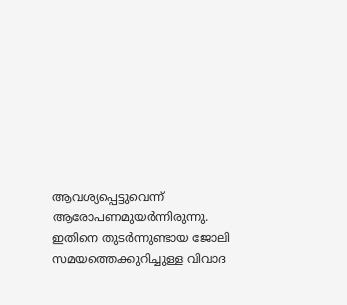ആവശ്യപ്പെട്ടുവെന്ന് ആരോപണമുയർന്നിരുന്നു. ഇതിനെ തുടർന്നുണ്ടായ ജോലി സമയത്തെക്കുറിച്ചുള്ള വിവാദ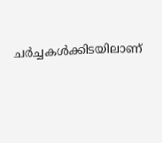ചർച്ചകൾക്കിടയിലാണ്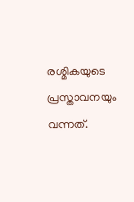രശ്മികയുടെ പ്രസ്താവനയും വന്നത്.